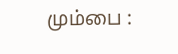மும்பை :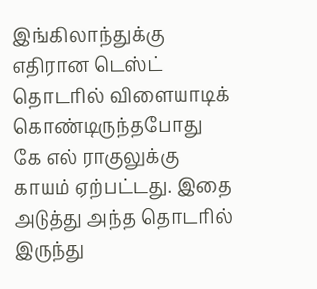இங்கிலாந்துக்கு எதிரான டெஸ்ட் தொடரில் விளையாடிக் கொண்டிருந்தபோது கே எல் ராகுலுக்கு காயம் ஏற்பட்டது. இதை அடுத்து அந்த தொடரில் இருந்து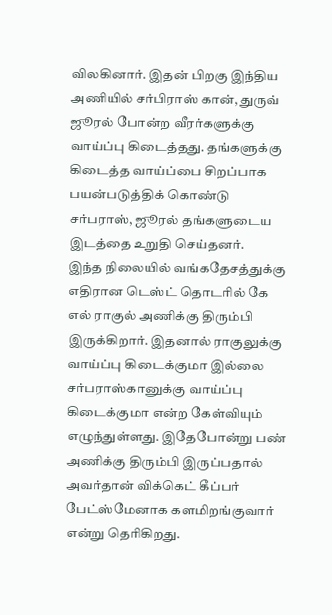விலகினார். இதன் பிறகு இந்திய அணியில் சர்பிராஸ் கான், துருவ் ஜூரல் போன்ற வீரர்களுக்கு வாய்ப்பு கிடைத்தது. தங்களுக்கு கிடைத்த வாய்ப்பை சிறப்பாக பயன்படுத்திக் கொண்டு சர்பராஸ், ஜூரல் தங்களுடைய இடத்தை உறுதி செய்தனர்.
இந்த நிலையில் வங்கதேசத்துக்கு எதிரான டெஸ்ட் தொடரில் கே எல் ராகுல் அணிக்கு திரும்பி இருக்கிறார். இதனால் ராகுலுக்கு வாய்ப்பு கிடைக்குமா இல்லை சர்பராஸ்கானுக்கு வாய்ப்பு கிடைக்குமா என்ற கேள்வியும் எழுந்துள்ளது. இதேபோன்று பண் அணிக்கு திரும்பி இருப்பதால் அவர்தான் விக்கெட் கீப்பர் பேட்ஸ்மேனாக களமிறங்குவார் என்று தெரிகிறது.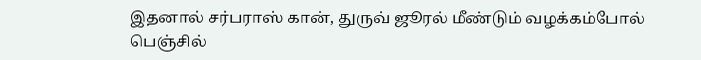இதனால் சர்பராஸ் கான், துருவ் ஜூரல் மீண்டும் வழக்கம்போல் பெஞ்சில்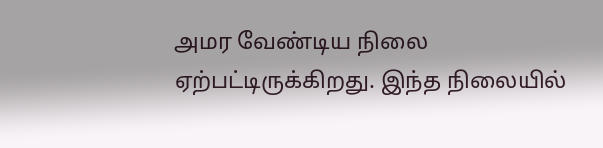அமர வேண்டிய நிலை ஏற்பட்டிருக்கிறது. இந்த நிலையில்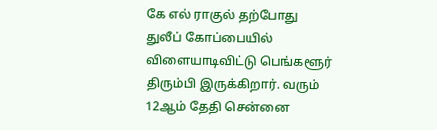கே எல் ராகுல் தற்போது துலீப் கோப்பையில் விளையாடிவிட்டு பெங்களூர் திரும்பி இருக்கிறார். வரும் 12ஆம் தேதி சென்னை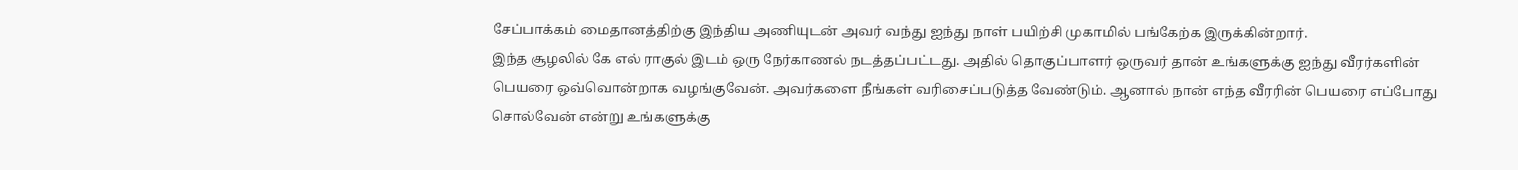சேப்பாக்கம் மைதானத்திற்கு இந்திய அணியுடன் அவர் வந்து ஐந்து நாள் பயிற்சி முகாமில் பங்கேற்க இருக்கின்றார்.
இந்த சூழலில் கே எல் ராகுல் இடம் ஒரு நேர்காணல் நடத்தப்பட்டது. அதில் தொகுப்பாளர் ஒருவர் தான் உங்களுக்கு ஐந்து வீரர்களின் பெயரை ஒவ்வொன்றாக வழங்குவேன். அவர்களை நீங்கள் வரிசைப்படுத்த வேண்டும். ஆனால் நான் எந்த வீரரின் பெயரை எப்போது சொல்வேன் என்று உங்களுக்கு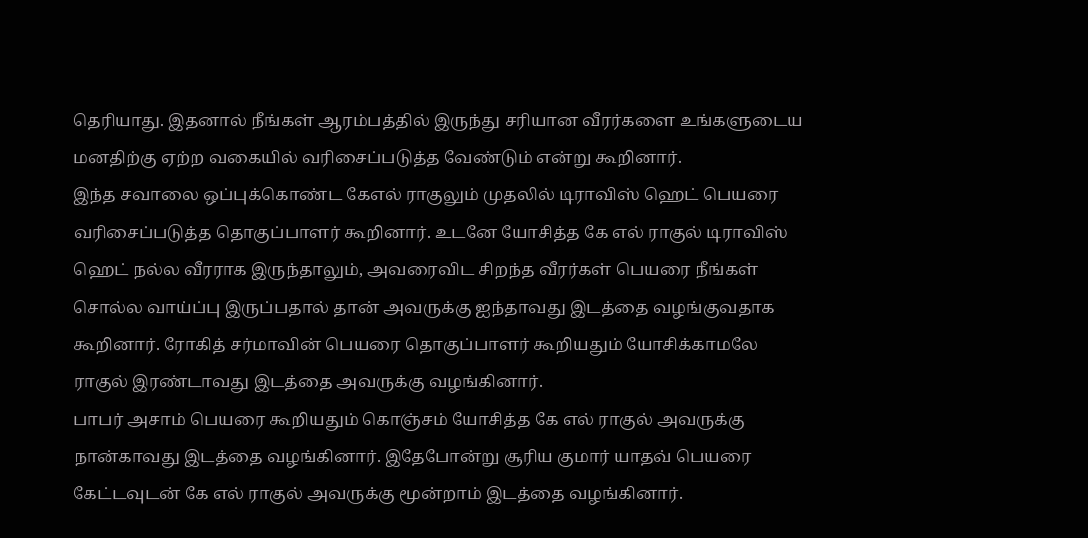தெரியாது. இதனால் நீங்கள் ஆரம்பத்தில் இருந்து சரியான வீரர்களை உங்களுடைய மனதிற்கு ஏற்ற வகையில் வரிசைப்படுத்த வேண்டும் என்று கூறினார்.
இந்த சவாலை ஒப்புக்கொண்ட கேஎல் ராகுலும் முதலில் டிராவிஸ் ஹெட் பெயரை வரிசைப்படுத்த தொகுப்பாளர் கூறினார். உடனே யோசித்த கே எல் ராகுல் டிராவிஸ் ஹெட் நல்ல வீரராக இருந்தாலும், அவரைவிட சிறந்த வீரர்கள் பெயரை நீங்கள் சொல்ல வாய்ப்பு இருப்பதால் தான் அவருக்கு ஐந்தாவது இடத்தை வழங்குவதாக கூறினார். ரோகித் சர்மாவின் பெயரை தொகுப்பாளர் கூறியதும் யோசிக்காமலே ராகுல் இரண்டாவது இடத்தை அவருக்கு வழங்கினார்.
பாபர் அசாம் பெயரை கூறியதும் கொஞ்சம் யோசித்த கே எல் ராகுல் அவருக்கு நான்காவது இடத்தை வழங்கினார். இதேபோன்று சூரிய குமார் யாதவ் பெயரை கேட்டவுடன் கே எல் ராகுல் அவருக்கு மூன்றாம் இடத்தை வழங்கினார்.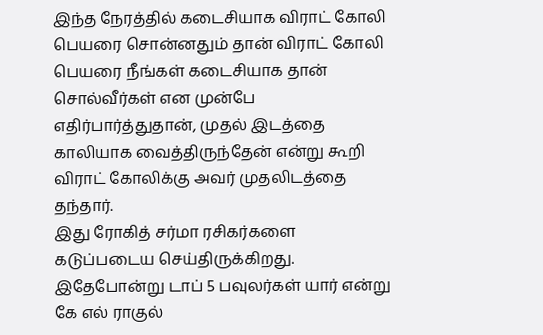இந்த நேரத்தில் கடைசியாக விராட் கோலி பெயரை சொன்னதும் தான் விராட் கோலி பெயரை நீங்கள் கடைசியாக தான் சொல்வீர்கள் என முன்பே எதிர்பார்த்துதான், முதல் இடத்தை காலியாக வைத்திருந்தேன் என்று கூறி விராட் கோலிக்கு அவர் முதலிடத்தை தந்தார்.
இது ரோகித் சர்மா ரசிகர்களை கடுப்படைய செய்திருக்கிறது. இதேபோன்று டாப் 5 பவுலர்கள் யார் என்று கே எல் ராகுல்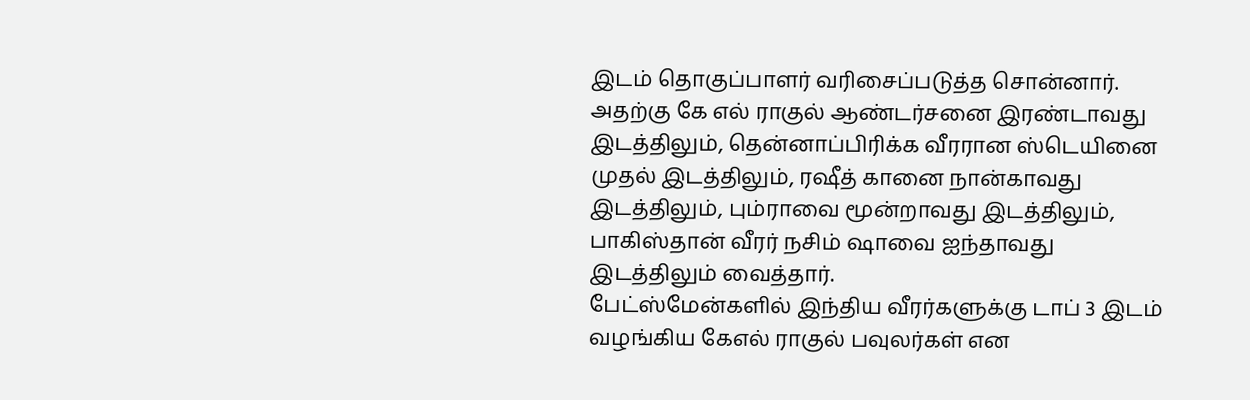இடம் தொகுப்பாளர் வரிசைப்படுத்த சொன்னார். அதற்கு கே எல் ராகுல் ஆண்டர்சனை இரண்டாவது இடத்திலும், தென்னாப்பிரிக்க வீரரான ஸ்டெயினை முதல் இடத்திலும், ரஷீத் கானை நான்காவது இடத்திலும், பும்ராவை மூன்றாவது இடத்திலும், பாகிஸ்தான் வீரர் நசிம் ஷாவை ஐந்தாவது இடத்திலும் வைத்தார்.
பேட்ஸ்மேன்களில் இந்திய வீரர்களுக்கு டாப் 3 இடம் வழங்கிய கேஎல் ராகுல் பவுலர்கள் என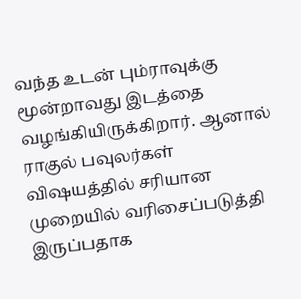வந்த உடன் பும்ராவுக்கு மூன்றாவது இடத்தை வழங்கியிருக்கிறார். ஆனால் ராகுல் பவுலர்கள் விஷயத்தில் சரியான முறையில் வரிசைப்படுத்தி இருப்பதாக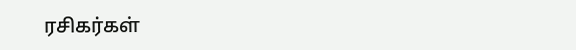ரசிகர்கள்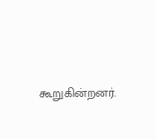கூறுகின்றனர்.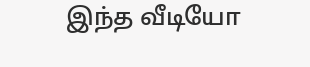இந்த வீடியோ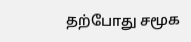தற்போது சமூக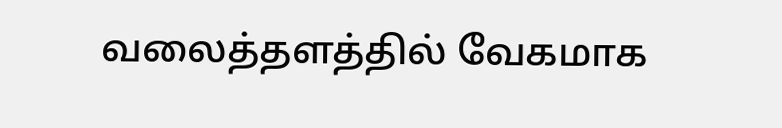வலைத்தளத்தில் வேகமாக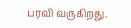பரவி வருகிறது.